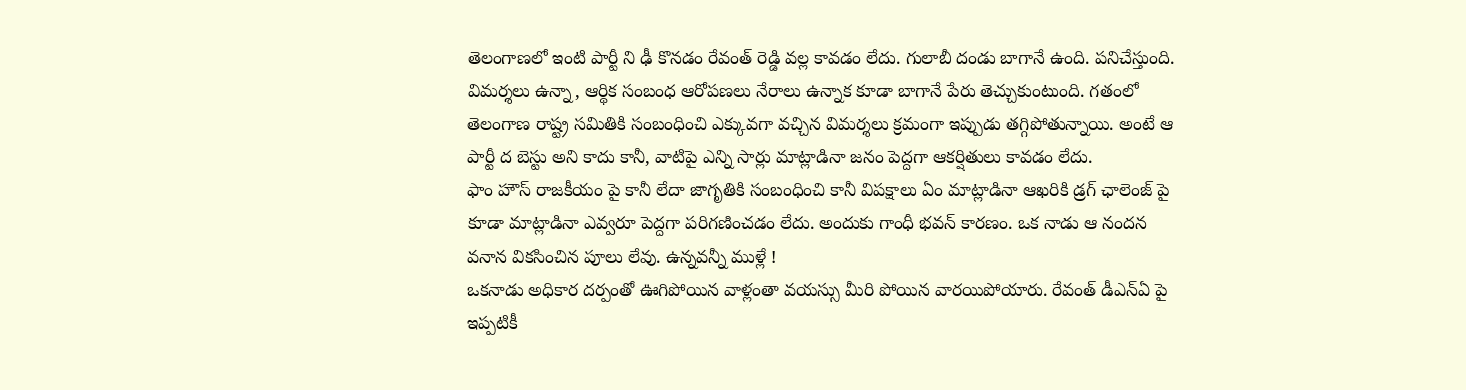తెలంగాణలో ఇంటి పార్టీ ని ఢీ కొనడం రేవంత్ రెడ్డి వల్ల కావడం లేదు. గులాబీ దండు బాగానే ఉంది. పనిచేస్తుంది. విమర్శలు ఉన్నా, ఆర్థిక సంబంధ ఆరోపణలు నేరాలు ఉన్నాక కూడా బాగానే పేరు తెచ్చుకుంటుంది. గతంలో తెలంగాణ రాష్ట్ర సమితికి సంబంధించి ఎక్కువగా వచ్చిన విమర్శలు క్రమంగా ఇప్పుడు తగ్గిపోతున్నాయి. అంటే ఆ పార్టీ ద బెస్టు అని కాదు కానీ, వాటిపై ఎన్ని సార్లు మాట్లాడినా జనం పెద్దగా ఆకర్షితులు కావడం లేదు.
ఫాం హౌస్ రాజకీయం పై కానీ లేదా జాగృతికి సంబంధించి కానీ విపక్షాలు ఏం మాట్లాడినా ఆఖరికి డ్రగ్ ఛాలెంజ్ పై కూడా మాట్లాడినా ఎవ్వరూ పెద్దగా పరిగణించడం లేదు. అందుకు గాంధీ భవన్ కారణం. ఒక నాడు ఆ నందన వనాన వికసించిన పూలు లేవు. ఉన్నవన్నీ ముళ్లే !
ఒకనాడు అధికార దర్పంతో ఊగిపోయిన వాళ్లంతా వయస్సు మీరి పోయిన వారయిపోయారు. రేవంత్ డీఎన్ఏ పై ఇప్పటికీ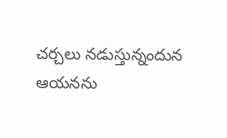చర్చలు నడుస్తున్నందున ఆయనను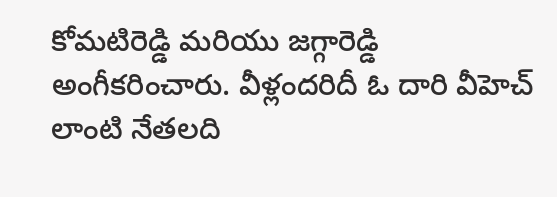కోమటిరెడ్డి మరియు జగ్గారెడ్డి అంగీకరించారు. వీళ్లందరిదీ ఓ దారి వీహెచ్ లాంటి నేతలది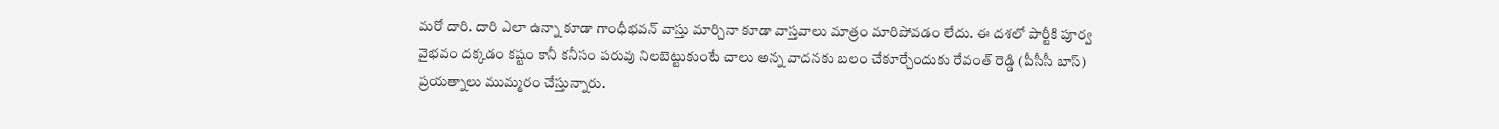మరో దారి. దారి ఎలా ఉన్నా కూడా గాంధీభవన్ వాస్తు మార్చినా కూడా వాస్తవాలు మాత్రం మారిపోవడం లేదు. ఈ దశలో పార్టీకి పూర్వ వైభవం దక్కడం కష్టం కానీ కనీసం పరువు నిలబెట్టుకుంటే చాలు అన్న వాదనకు బలం చేకూర్చేందుకు రేవంత్ రెడ్డి (పీసీసీ బాస్) ప్రయత్నాలు ముమ్మరం చేస్తున్నారు.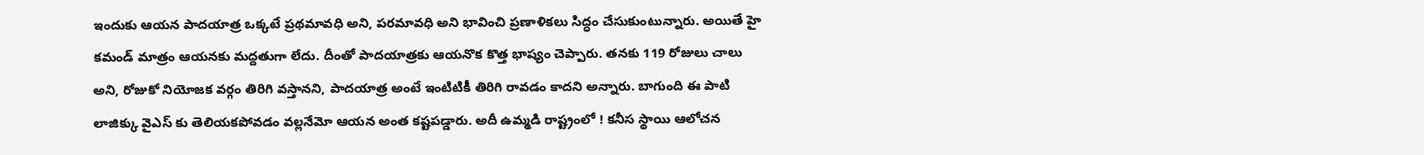ఇందుకు ఆయన పాదయాత్ర ఒక్కటే ప్రథమావధి అని, పరమావధి అని భావించి ప్రణాళికలు సిద్ధం చేసుకుంటున్నారు. అయితే హై కమండ్ మాత్రం ఆయనకు మద్దతుగా లేదు. దీంతో పాదయాత్రకు ఆయనొక కొత్త భాష్యం చెప్పారు. తనకు 119 రోజులు చాలు అని, రోజుకో నియోజక వర్గం తిరిగి వస్తానని, పాదయాత్ర అంటే ఇంటిటికీ తిరిగి రావడం కాదని అన్నారు. బాగుంది ఈ పాటి లాజిక్కు వైఎస్ కు తెలియకపోవడం వల్లనేమో ఆయన అంత కష్టపడ్డారు. అదీ ఉమ్మడి రాష్ట్రంలో ! కనీస స్థాయి ఆలోచన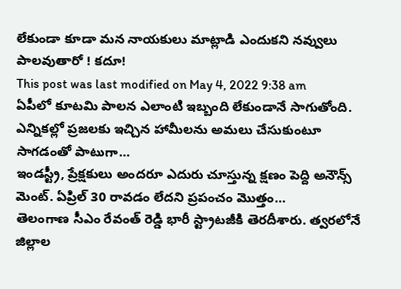లేకుండా కూడా మన నాయకులు మాట్లాడి ఎందుకని నవ్వులు పాలవుతారో ! కదూ!
This post was last modified on May 4, 2022 9:38 am
ఏపీలో కూటమి పాలన ఎలాంటి ఇబ్బంది లేకుండానే సాగుతోంది. ఎన్నికల్లో ప్రజలకు ఇచ్చిన హామీలను అమలు చేసుకుంటూ సాగడంతో పాటుగా…
ఇండస్ట్రీ, ప్రేక్షకులు అందరూ ఎదురు చూస్తున్న క్షణం పెద్ది అనౌన్స్ మెంట్. ఏప్రిల్ 30 రావడం లేదని ప్రపంచం మొత్తం…
తెలంగాణ సీఎం రేవంత్ రెడ్డి భారీ స్ట్రాటజీకి తెరదీశారు. త్వరలోనే జిల్లాల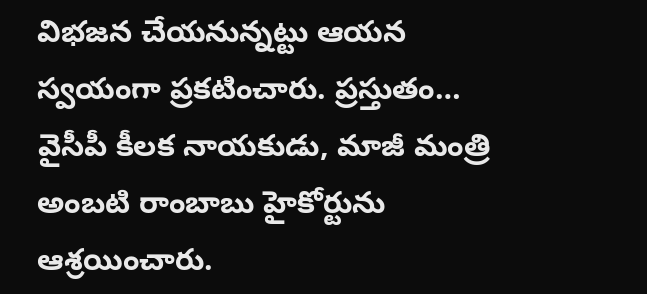విభజన చేయనున్నట్టు ఆయన స్వయంగా ప్రకటించారు. ప్రస్తుతం…
వైసీపీ కీలక నాయకుడు, మాజీ మంత్రి అంబటి రాంబాబు హైకోర్టును ఆశ్రయించారు.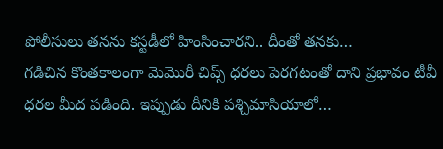పోలీసులు తనను కస్టడీలో హింసించారని.. దీంతో తనకు…
గడిచిన కొంతకాలంగా మెమొరీ చిప్స్ ధరలు పెరగటంతో దాని ప్రభావం టీవీ ధరల మీద పడింది. ఇప్పుడు దీనికి పశ్చిమాసియాలో…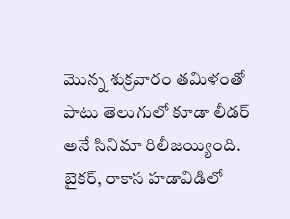మొన్న శుక్రవారం తమిళంతో పాటు తెలుగులో కూడా లీడర్ అనే సినిమా రిలీజయ్యింది. బైకర్, రాకాస హడావిడిలో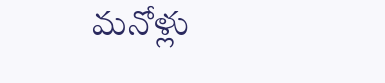మనోళ్లు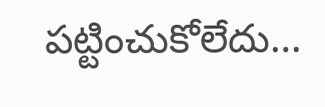పట్టించుకోలేదు…